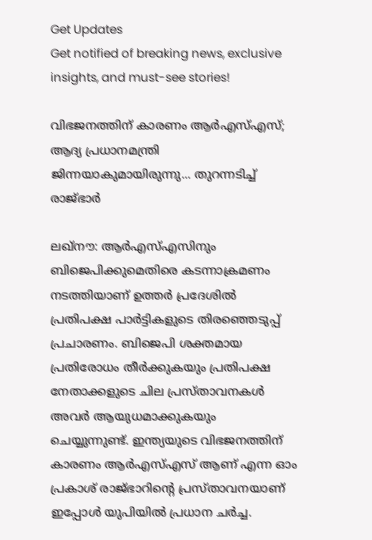Get Updates
Get notified of breaking news, exclusive insights, and must-see stories!

വിഭജനത്തിന് കാരണം ആര്‍എസ്എസ്; ആദ്യ പ്രധാനമന്ത്രി ജിന്നയാകുമായിരുന്നു... തുറന്നടിച്ച് രാജ്ഭാര്‍

ലഖ്‌നൗ: ആര്‍എസ്എസിനും ബിജെപിക്കുമെതിരെ കടന്നാക്രമണം നടത്തിയാണ് ഉത്തര്‍ പ്രദേശില്‍ പ്രതിപക്ഷ പാര്‍ട്ടികളുടെ തിരഞ്ഞെടുപ്പ് പ്രചാരണം. ബിജെപി ശക്തമായ പ്രതിരോധം തീര്‍ക്കുകയും പ്രതിപക്ഷ നേതാക്കളുടെ ചില പ്രസ്താവനകള്‍ അവര്‍ ആയുധമാക്കുകയും ചെയ്യുന്നുണ്ട്. ഇന്ത്യയുടെ വിഭജനത്തിന് കാരണം ആര്‍എസ്എസ് ആണ് എന്ന ഓം പ്രകാശ് രാജ്ഭാറിന്റെ പ്രസ്താവനയാണ് ഇപ്പോള്‍ യുപിയില്‍ പ്രധാന ചര്‍ച്ച.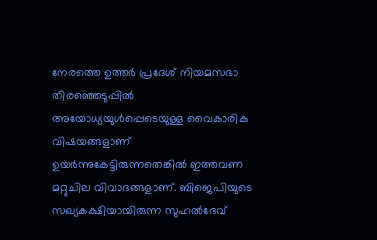നേരത്തെ ഉത്തര്‍ പ്രദേശ് നിയമസഭാ തിരഞ്ഞെടുപ്പില്‍ അയോധ്യയുള്‍പ്പെടെയുള്ള വൈകാരിക വിഷയങ്ങളാണ് ഉയര്‍ന്നുകേട്ടിരുന്നതെങ്കില്‍ ഇത്തവണ മറ്റുചില വിവാദങ്ങളാണ്. ബിജെപിയുടെ സഖ്യകക്ഷിയായിരുന്ന സുഹല്‍ദേവ്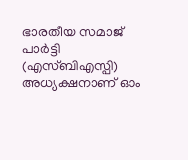ഭാരതീയ സമാജ് പാര്‍ട്ടി (എസ്ബിഎസ്പി) അധ്യക്ഷനാണ് ഓം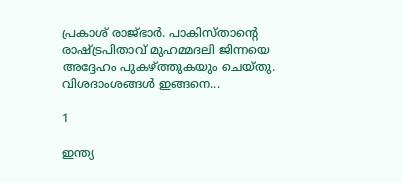പ്രകാശ് രാജ്ഭാര്‍. പാകിസ്താന്റെ രാഷ്ട്രപിതാവ് മുഹമ്മദലി ജിന്നയെ അദ്ദേഹം പുകഴ്ത്തുകയും ചെയ്തു. വിശദാംശങ്ങള്‍ ഇങ്ങനെ...

1

ഇന്ത്യ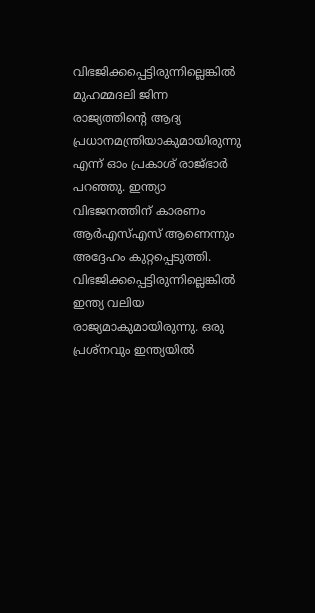വിഭജിക്കപ്പെട്ടിരുന്നില്ലെങ്കില്‍ മുഹമ്മദലി ജിന്ന രാജ്യത്തിന്റെ ആദ്യ പ്രധാനമന്ത്രിയാകുമായിരുന്നു എന്ന് ഓം പ്രകാശ് രാജ്ഭാര്‍ പറഞ്ഞു. ഇന്ത്യാ വിഭജനത്തിന് കാരണം ആര്‍എസ്എസ് ആണെന്നും അദ്ദേഹം കുറ്റപ്പെടുത്തി. വിഭജിക്കപ്പെട്ടിരുന്നില്ലെങ്കില്‍ ഇന്ത്യ വലിയ രാജ്യമാകുമായിരുന്നു. ഒരു പ്രശ്‌നവും ഇന്ത്യയില്‍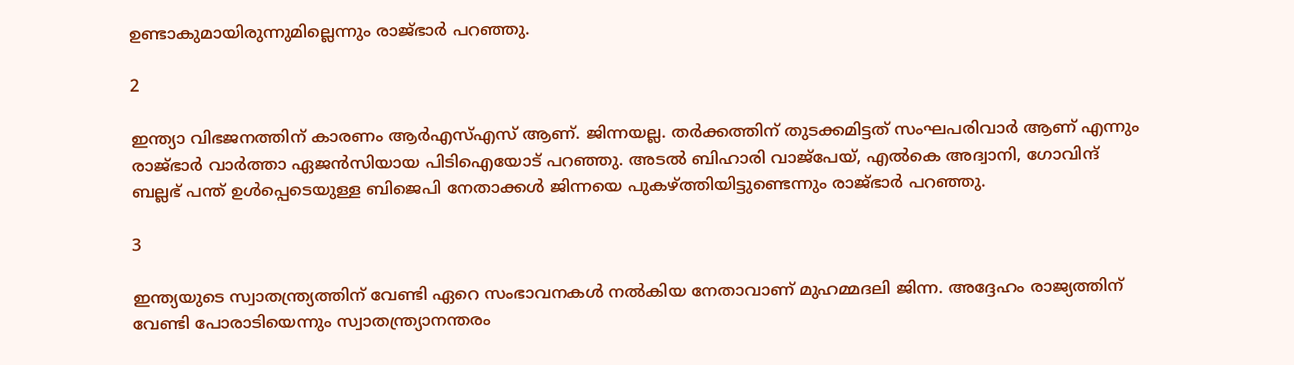ഉണ്ടാകുമായിരുന്നുമില്ലെന്നും രാജ്ഭാര്‍ പറഞ്ഞു.

2

ഇന്ത്യാ വിഭജനത്തിന് കാരണം ആര്‍എസ്എസ് ആണ്. ജിന്നയല്ല. തര്‍ക്കത്തിന് തുടക്കമിട്ടത് സംഘപരിവാര്‍ ആണ് എന്നും രാജ്ഭാര്‍ വാര്‍ത്താ ഏജന്‍സിയായ പിടിഐയോട് പറഞ്ഞു. അടല്‍ ബിഹാരി വാജ്‌പേയ്, എല്‍കെ അദ്വാനി, ഗോവിന്ദ് ബല്ലഭ് പന്ത് ഉള്‍പ്പെടെയുള്ള ബിജെപി നേതാക്കള്‍ ജിന്നയെ പുകഴ്ത്തിയിട്ടുണ്ടെന്നും രാജ്ഭാര്‍ പറഞ്ഞു.

3

ഇന്ത്യയുടെ സ്വാതന്ത്ര്യത്തിന് വേണ്ടി ഏറെ സംഭാവനകള്‍ നല്‍കിയ നേതാവാണ് മുഹമ്മദലി ജിന്ന. അദ്ദേഹം രാജ്യത്തിന് വേണ്ടി പോരാടിയെന്നും സ്വാതന്ത്ര്യാനന്തരം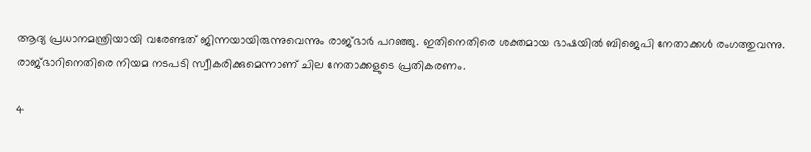ആദ്യ പ്രധാനമന്ത്രിയായി വരേണ്ടത് ജിന്നയായിരുന്നുവെന്നും രാജ്ഭാര്‍ പറഞ്ഞു. ഇതിനെതിരെ ശക്തമായ ഭാഷയില്‍ ബിജെപി നേതാക്കള്‍ രംഗത്തുവന്നു. രാജ്ഭാറിനെതിരെ നിയമ നടപടി സ്വീകരിക്കുമെന്നാണ് ചില നേതാക്കളുടെ പ്രതികരണം.

4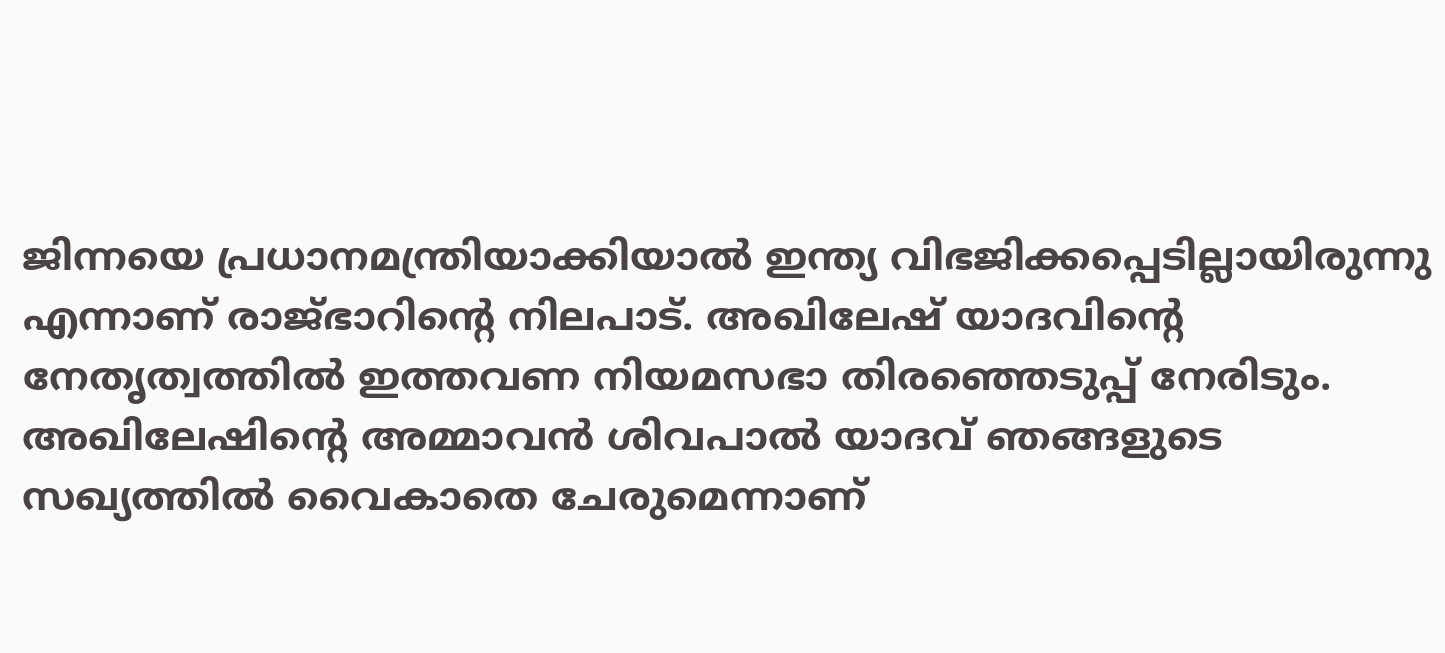ജിന്നയെ പ്രധാനമന്ത്രിയാക്കിയാല്‍ ഇന്ത്യ വിഭജിക്കപ്പെടില്ലായിരുന്നു എന്നാണ് രാജ്ഭാറിന്റെ നിലപാട്. അഖിലേഷ് യാദവിന്റെ നേതൃത്വത്തില്‍ ഇത്തവണ നിയമസഭാ തിരഞ്ഞെടുപ്പ് നേരിടും. അഖിലേഷിന്റെ അമ്മാവന്‍ ശിവപാല്‍ യാദവ് ഞങ്ങളുടെ സഖ്യത്തില്‍ വൈകാതെ ചേരുമെന്നാണ്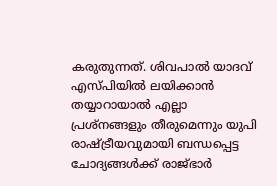കരുതുന്നത്. ശിവപാല്‍ യാദവ് എസ്പിയില്‍ ലയിക്കാന്‍ തയ്യാറായാല്‍ എല്ലാ പ്രശ്‌നങ്ങളും തീരുമെന്നും യുപി രാഷ്ട്രീയവുമായി ബന്ധപ്പെട്ട ചോദ്യങ്ങള്‍ക്ക് രാജ്ഭാര്‍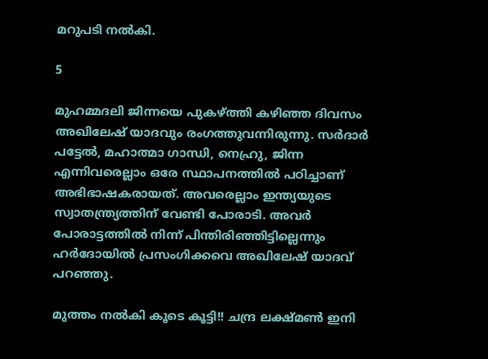മറുപടി നല്‍കി.

5

മുഹമ്മദലി ജിന്നയെ പുകഴ്ത്തി കഴിഞ്ഞ ദിവസം അഖിലേഷ് യാദവും രംഗത്തുവന്നിരുന്നു. സര്‍ദാര്‍ പട്ടേല്‍, മഹാത്മാ ഗാന്ധി, നെഹ്രു, ജിന്ന എന്നിവരെല്ലാം ഒരേ സ്ഥാപനത്തില്‍ പഠിച്ചാണ് അഭിഭാഷകരായത്. അവരെല്ലാം ഇന്ത്യയുടെ സ്വാതന്ത്ര്യത്തിന് വേണ്ടി പോരാടി. അവര്‍ പോരാട്ടത്തില്‍ നിന്ന് പിന്തിരിഞ്ഞിട്ടില്ലെന്നും ഹര്‍ദോയില്‍ പ്രസംഗിക്കവെ അഖിലേഷ് യാദവ് പറഞ്ഞു.

മുത്തം നല്‍കി കൂടെ കൂട്ടി!! ചന്ദ്ര ലക്ഷ്മണ്‍ ഇനി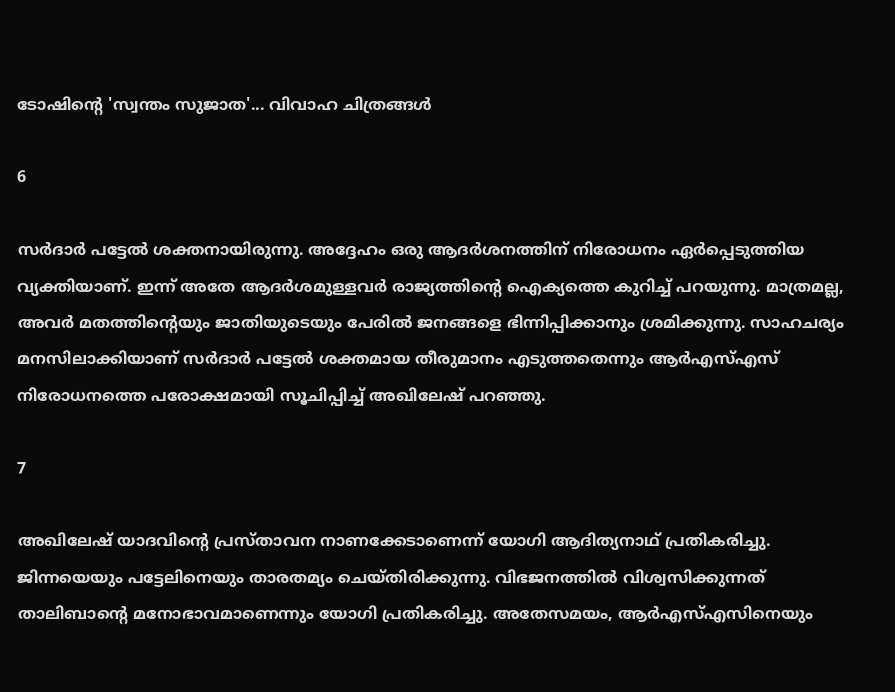ടോഷിന്റെ 'സ്വന്തം സുജാത'... വിവാഹ ചിത്രങ്ങള്‍

6

സര്‍ദാര്‍ പട്ടേല്‍ ശക്തനായിരുന്നു. അദ്ദേഹം ഒരു ആദര്‍ശനത്തിന് നിരോധനം ഏര്‍പ്പെടുത്തിയ വ്യക്തിയാണ്. ഇന്ന് അതേ ആദര്‍ശമുള്ളവര്‍ രാജ്യത്തിന്റെ ഐക്യത്തെ കുറിച്ച് പറയുന്നു. മാത്രമല്ല, അവര്‍ മതത്തിന്റെയും ജാതിയുടെയും പേരില്‍ ജനങ്ങളെ ഭിന്നിപ്പിക്കാനും ശ്രമിക്കുന്നു. സാഹചര്യം മനസിലാക്കിയാണ് സര്‍ദാര്‍ പട്ടേല്‍ ശക്തമായ തീരുമാനം എടുത്തതെന്നും ആര്‍എസ്എസ് നിരോധനത്തെ പരോക്ഷമായി സൂചിപ്പിച്ച് അഖിലേഷ് പറഞ്ഞു.

7

അഖിലേഷ് യാദവിന്റെ പ്രസ്താവന നാണക്കേടാണെന്ന് യോഗി ആദിത്യനാഥ് പ്രതികരിച്ചു. ജിന്നയെയും പട്ടേലിനെയും താരതമ്യം ചെയ്തിരിക്കുന്നു. വിഭജനത്തില്‍ വിശ്വസിക്കുന്നത് താലിബാന്റെ മനോഭാവമാണെന്നും യോഗി പ്രതികരിച്ചു. അതേസമയം, ആര്‍എസ്എസിനെയും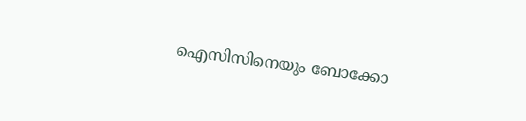ഐസിസിനെയും ബോക്കോ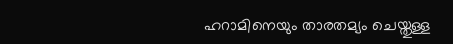ഹറാമിനെയും താരതമ്യം ചെയ്തുള്ള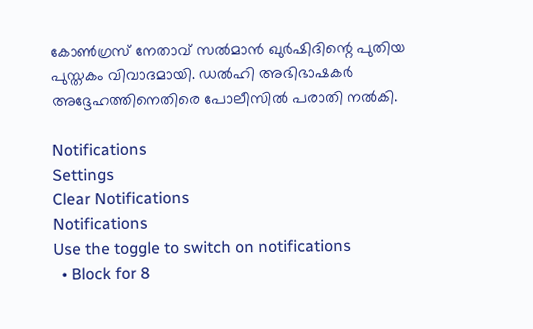കോണ്‍ഗ്രസ് നേതാവ് സല്‍മാന്‍ ഖുര്‍ഷിദിന്റെ പുതിയ പുസ്തകം വിവാദമായി. ഡല്‍ഹി അഭിഭാഷകര്‍ അദ്ദേഹത്തിനെതിരെ പോലീസില്‍ പരാതി നല്‍കി.

Notifications
Settings
Clear Notifications
Notifications
Use the toggle to switch on notifications
  • Block for 8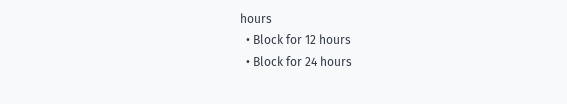hours
  • Block for 12 hours
  • Block for 24 hours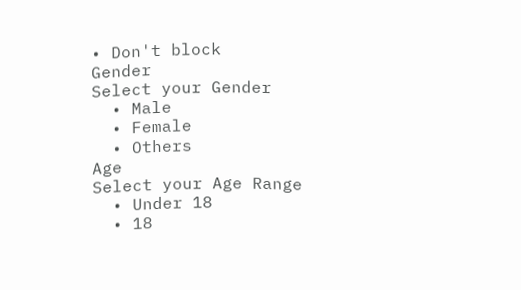• Don't block
Gender
Select your Gender
  • Male
  • Female
  • Others
Age
Select your Age Range
  • Under 18
  • 18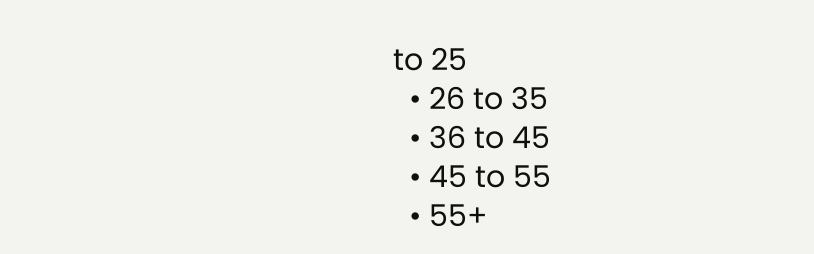to 25
  • 26 to 35
  • 36 to 45
  • 45 to 55
  • 55+